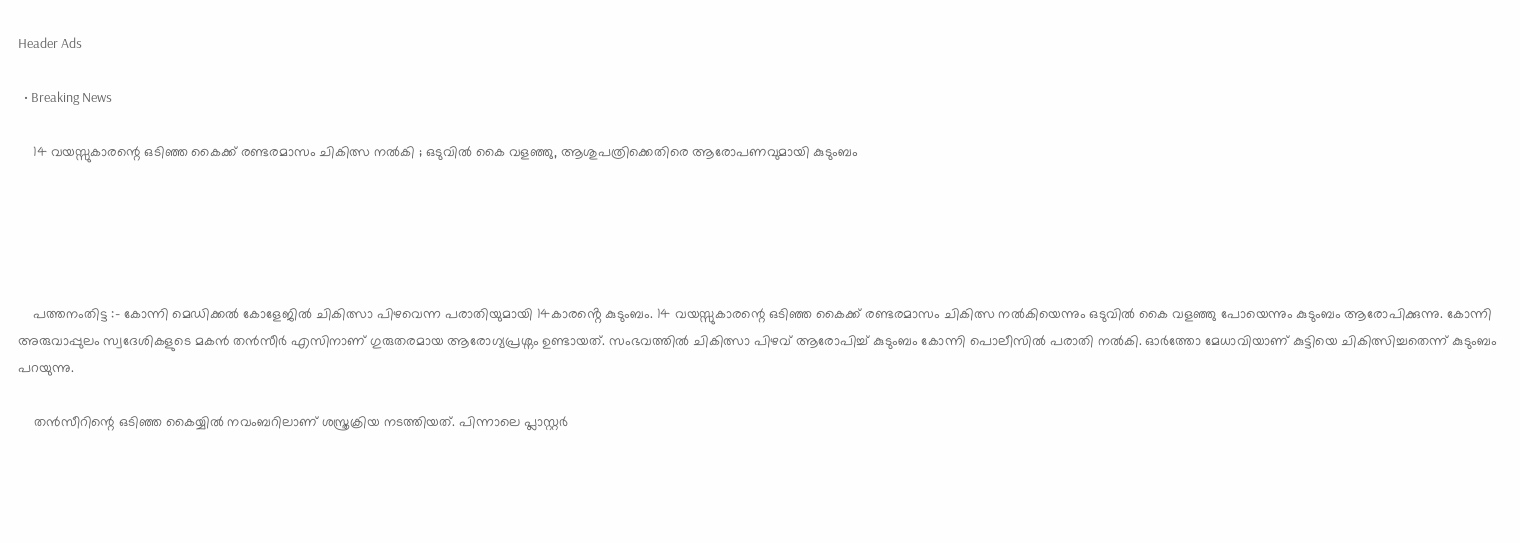Header Ads

  • Breaking News

    14 വയസ്സുകാരന്റെ ഒടിഞ്ഞ കൈക്ക് രണ്ടരമാസം ചികിത്സ നൽകി ; ഒടുവിൽ കൈ വളഞ്ഞു, ആശുപത്രിക്കെതിരെ ആരോപണവുമായി കുടുംബം





    പത്തനംതിട്ട :- കോന്നി മെഡിക്കൽ കോളേജിൽ ചികിത്സാ പിഴവെന്ന പരാതിയുമായി 14കാരൻ്റെ കുടുംബം. 14 വയസ്സുകാരന്റെ ഒടിഞ്ഞ കൈക്ക് രണ്ടരമാസം ചികിത്സ നൽകിയെന്നും ഒടുവിൽ കൈ വളഞ്ഞു പോയെന്നും കുടുംബം ആരോപിക്കുന്നു. കോന്നി അരുവാപ്പുലം സ്വദേശികളുടെ മകൻ തൻസീർ എസിനാണ് ഗുരുതരമായ ആരോഗ്യപ്രശ്നം ഉണ്ടായത്. സംഭവത്തിൽ ചികിത്സാ പിഴവ് ആരോപിച്ച് കുടുംബം കോന്നി പൊലീസിൽ പരാതി നൽകി. ഓർത്തോ മേധാവിയാണ് കുട്ടിയെ ചികിത്സിച്ചതെന്ന് കുടുംബം  പറയുന്നു.

    തൻസീറിന്റെ ഒടിഞ്ഞ കൈയ്യിൽ നവംബറിലാണ് ശസ്ത്രക്രിയ നടത്തിയത്. പിന്നാലെ പ്ലാസ്റ്റർ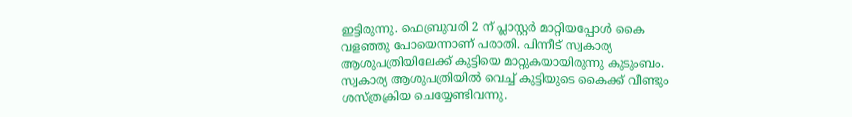ഇട്ടിരുന്നു. ഫെബ്രുവരി 2 ന് പ്ലാസ്റ്റർ മാറ്റിയപ്പോൾ കൈ വളഞ്ഞു പോയെന്നാണ് പരാതി. പിന്നീട് സ്വകാര്യ ആശുപത്രിയിലേക്ക് കുട്ടിയെ മാറ്റുകയായിരുന്നു കുടുംബം. സ്വകാര്യ ആശുപത്രിയിൽ വെച്ച് കുട്ടിയുടെ കൈക്ക് വീണ്ടും ശസ്ത്രക്രിയ ചെയ്യേണ്ടിവന്നു.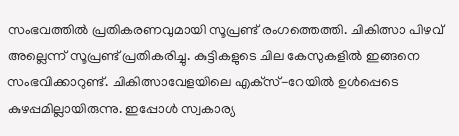സംഭവത്തിൽ പ്രതികരണവുമായി സൂപ്രണ്ട് രംഗത്തെത്തി. ചികിത്സാ പിഴവ് അല്ലെന്ന് സൂപ്രണ്ട് പ്രതികരിച്ചു. കുട്ടികളുടെ ചില കേസുകളിൽ ഇങ്ങനെ സംഭവിക്കാറുണ്ട്. ചികിത്സാവേളയിലെ എക്‌സ്-റേയിൽ ഉൾപ്പെടെ കുഴപ്പമില്ലായിരുന്നു. ഇപ്പോൾ സ്വകാര്യ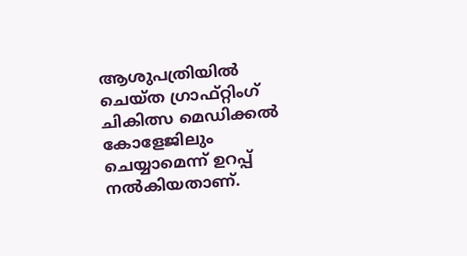ആശുപത്രിയിൽ ചെയ്ത ഗ്രാഫ്റ്റിംഗ് ചികിത്സ മെഡിക്കൽ കോളേജിലും ചെയ്യാമെന്ന് ഉറപ്പ് നൽകിയതാണ്.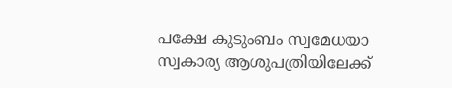പക്ഷേ കുടുംബം സ്വമേധയാ സ്വകാര്യ ആശുപത്രിയിലേക്ക്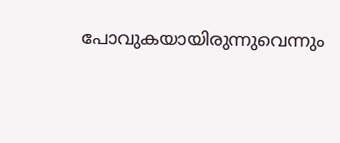പോവുകയായിരുന്നുവെന്നും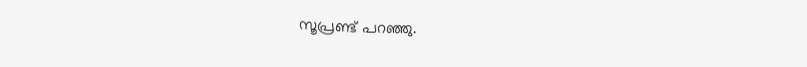സൂപ്രണ്ട് പറഞ്ഞു.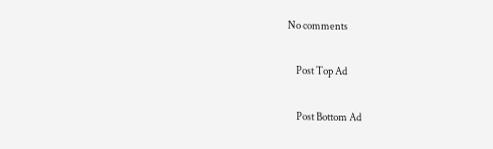No comments

    Post Top Ad

    Post Bottom Ad